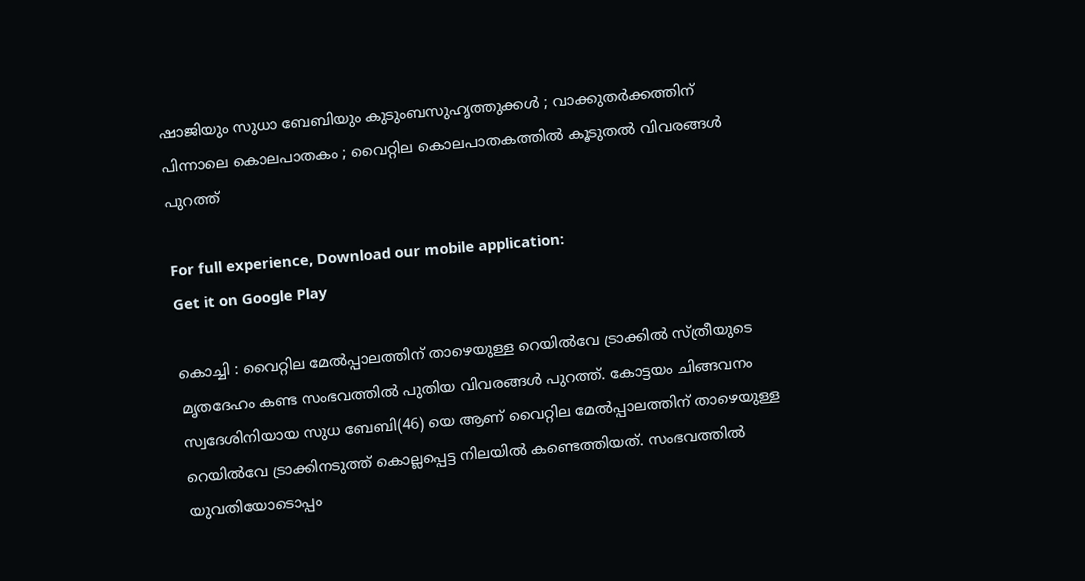ഷാജിയും സുധാ ബേബിയും കുടുംബസുഹൃത്തുക്കൾ ; വാക്കുതർക്കത്തിന് പിന്നാലെ കൊലപാതകം ; വൈറ്റില കൊലപാതകത്തിൽ കൂടുതൽ വിവരങ്ങൾ പുറത്ത്

For full experience, Download our mobile application:
Get it on Google Play

കൊച്ചി : വൈറ്റില മേൽപ്പാലത്തിന് താഴെയുള്ള റെയിൽവേ ട്രാക്കിൽ സ്ത്രീയുടെ മൃതദേഹം കണ്ട സംഭവത്തിൽ പുതിയ വിവരങ്ങൾ പുറത്ത്. കോട്ടയം ചിങ്ങവനം സ്വദേശിനിയായ സുധ ബേബി(46) യെ ആണ് വൈറ്റില മേൽപ്പാലത്തിന് താഴെയുള്ള റെയിൽവേ ട്രാക്കിനടുത്ത് കൊല്ലപ്പെട്ട നിലയിൽ കണ്ടെത്തിയത്. സംഭവത്തിൽ യുവതിയോടൊപ്പം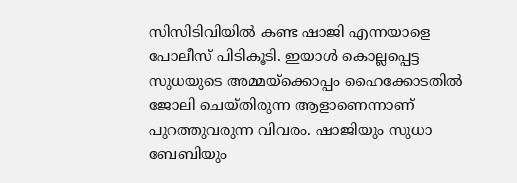സിസിടിവിയിൽ കണ്ട ഷാജി എന്നയാളെ പോലീസ് പിടികൂടി. ഇയാൾ കൊല്ലപ്പെട്ട സുധയുടെ അമ്മയ്ക്കൊപ്പം ഹൈക്കോടതിൽ ജോലി ചെയ്തിരുന്ന ആളാണെന്നാണ് പുറത്തുവരുന്ന വിവരം. ഷാജിയും സുധാ ബേബിയും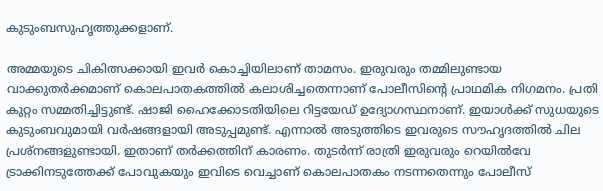കുടുംബസുഹൃത്തുക്കളാണ്.

അമ്മയുടെ ചികിത്സക്കായി ഇവർ കൊച്ചിയിലാണ് താമസം. ഇരുവരും തമ്മിലുണ്ടായ വാക്കുത‍ർക്കമാണ് കൊലപാതകത്തിൽ കലാശിച്ചതെന്നാണ് പോലീസിന്‍റെ പ്രാഥമിക നിഗമനം. പ്രതി കുറ്റം സമ്മതിച്ചിട്ടുണ്ട്. ഷാജി ഹൈക്കോടതിയിലെ റിട്ടയേഡ് ഉദ്യോഗസ്ഥനാണ്. ഇയാൾക്ക് സുധയുടെ കുടുംബവുമായി വ‍ർഷങ്ങളായി അടുപ്പമുണ്ട്. എന്നാൽ അടുത്തിടെ ഇവരുടെ സൗഹൃദത്തിൽ ചില പ്രശ്നങ്ങളുണ്ടായി. ഇതാണ് തർക്കത്തിന് കാരണം. തുടർന്ന് രാത്രി ഇരുവരും റെയിൽവേ ട്രാക്കിനടുത്തേക്ക് പോവുകയും ഇവിടെ വെച്ചാണ് കൊലപാതകം നടന്നതെന്നും പോലീസ്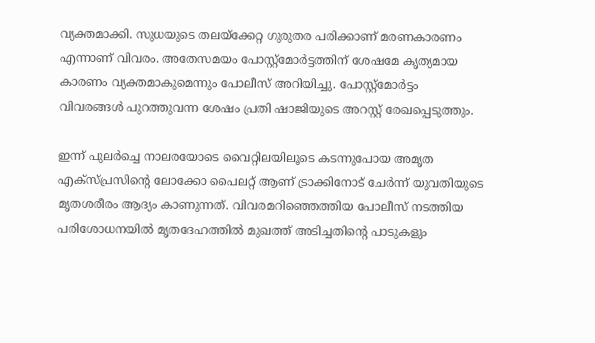വ്യക്തമാക്കി. സുധയുടെ തലയ്ക്കേറ്റ ഗുരുതര പരിക്കാണ് മരണകാരണം എന്നാണ് വിവരം. അതേസമയം പോസ്റ്റ്മോർട്ടത്തിന് ശേഷമേ കൃത്യമായ കാരണം വ്യക്തമാകുമെന്നും പോലീസ് അറിയിച്ചു. പോസ്റ്റ്മോർട്ടം വിവരങ്ങൾ പുറത്തുവന്ന ശേഷം പ്രതി ഷാജിയുടെ അറസ്റ്റ് രേഖപ്പെടുത്തും.

ഇന്ന് പുലർച്ചെ നാലരയോടെ വൈറ്റിലയിലൂടെ കടന്നുപോയ അമൃത എക്സ്പ്രസിന്റെ ലോക്കോ പൈലറ്റ് ആണ് ട്രാക്കിനോട് ചേർന്ന് യുവതിയുടെ മൃതശരീരം ആദ്യം കാണുന്നത്. വിവരമറിഞ്ഞെത്തിയ പോലീസ് നടത്തിയ പരിശോധനയിൽ മൃതദേഹത്തിൽ മുഖത്ത് അടിച്ചതിന്റെ പാടുകളും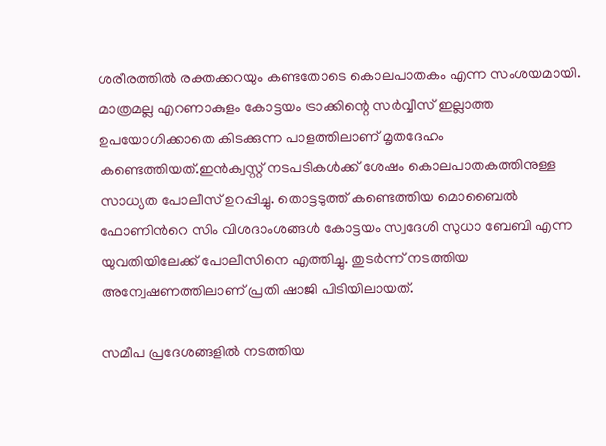ശരീരത്തിൽ രക്തക്കറയും കണ്ടതോടെ കൊലപാതകം എന്ന സംശയമായി. മാത്രമല്ല എറണാകുളം കോട്ടയം ട്രാക്കിന്റെ സർവ്വീസ് ഇല്ലാത്ത ഉപയോഗിക്കാതെ കിടക്കുന്ന പാളത്തിലാണ് മൃതദേഹം കണ്ടെത്തിയത്.ഇൻക്വസ്റ്റ് നടപടികൾക്ക് ശേഷം കൊലപാതകത്തിനുള്ള സാധ്യത പോലീസ് ഉറപ്പിച്ചു. തൊട്ടടുത്ത് കണ്ടെത്തിയ മൊബൈൽ ഫോണിന്‍റെ സിം വിശദാംശങ്ങൾ കോട്ടയം സ്വദേശി സുധാ ബേബി എന്ന യുവതിയിലേക്ക് പോലീസിനെ എത്തിച്ചു. തുടർന്ന് നടത്തിയ അന്വേഷണത്തിലാണ് പ്രതി ഷാജി പിടിയിലായത്.

സമീപ പ്രദേശങ്ങളിൽ നടത്തിയ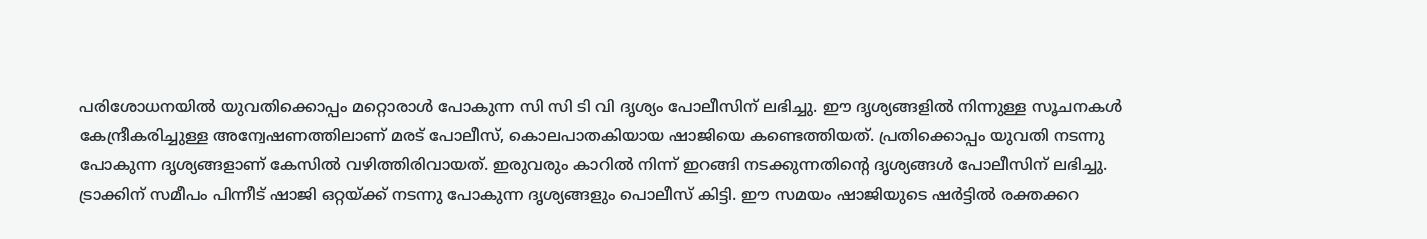പരിശോധനയിൽ യുവതിക്കൊപ്പം മറ്റൊരാൾ പോകുന്ന സി സി ടി വി ദൃശ്യം പോലീസിന് ലഭിച്ചു. ഈ ദൃശ്യങ്ങളിൽ നിന്നുള്ള സൂചനകൾ കേന്ദ്രീകരിച്ചുള്ള അന്വേഷണത്തിലാണ് മരട് പോലീസ്, കൊലപാതകിയായ ഷാജിയെ കണ്ടെത്തിയത്. പ്രതിക്കൊപ്പം യുവതി നടന്നു പോകുന്ന ദൃശ്യങ്ങളാണ് കേസിൽ വഴിത്തിരിവായത്. ഇരുവരും കാറിൽ നിന്ന് ഇറങ്ങി നടക്കുന്നതിന്‍റെ ദൃശ്യങ്ങൾ പോലീസിന് ലഭിച്ചു. ട്രാക്കിന് സമീപം പിന്നീട് ഷാജി ഒറ്റയ്ക്ക് നടന്നു പോകുന്ന ദൃശ്യങ്ങളും പൊലീസ് കിട്ടി. ഈ സമയം ഷാജിയുടെ ഷർട്ടിൽ രക്തക്കറ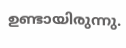ഉണ്ടായിരുന്നു.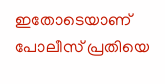ഇതോടെയാണ് പോലീസ് പ്രതിയെ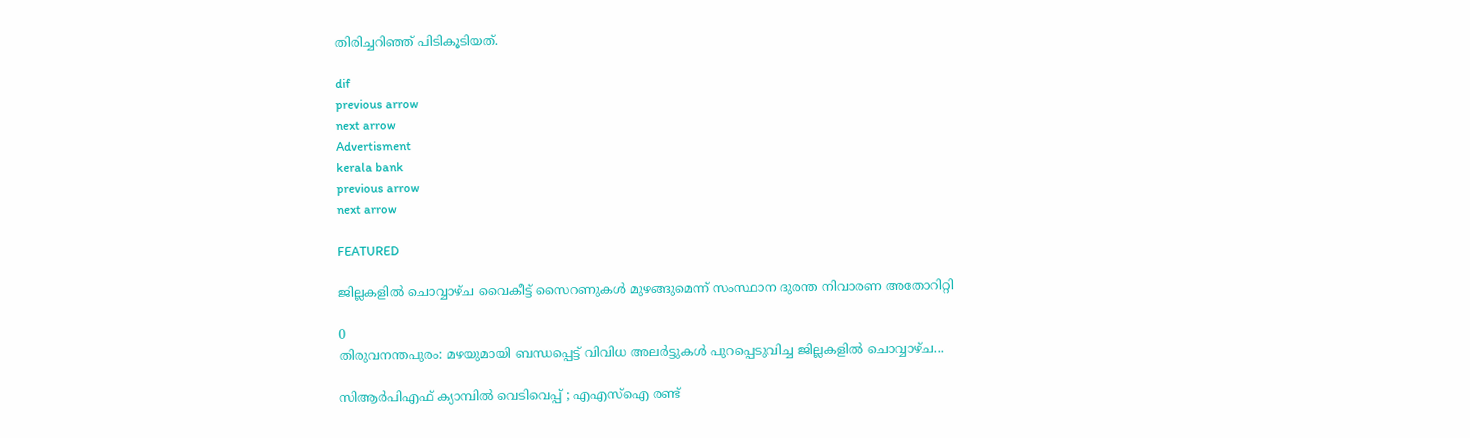തിരിച്ചറിഞ്ഞ് പിടികൂടിയത്.

dif
previous arrow
next arrow
Advertisment
kerala bank
previous arrow
next arrow

FEATURED

ജില്ലകളിൽ ചൊവ്വാഴ്ച വൈകീട്ട് സൈറണുകൾ മുഴങ്ങുമെന്ന് സംസ്ഥാന ദുരന്ത നിവാരണ അതോറിറ്റി

0
തിരുവനന്തപുരം: മഴയുമായി ബന്ധപ്പെട്ട് വിവിധ അലർട്ടുകൾ പുറപ്പെടുവിച്ച ജില്ലകളിൽ ചൊവ്വാഴ്ച...

സിആർപിഎഫ് ക്യാമ്പിൽ വെടിവെപ്പ് ; എഎസ്ഐ രണ്ട്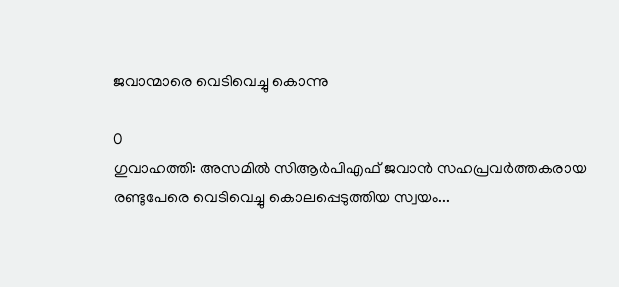ജവാന്മാരെ വെടിവെച്ചു കൊന്നു

0
ഗുവാഹത്തി: അസമിൽ സിആർപിഎഫ് ജവാൻ സഹപ്രവർത്തകരായ രണ്ടുപേരെ വെടിവെച്ചു കൊലപ്പെടുത്തിയ സ്വയം...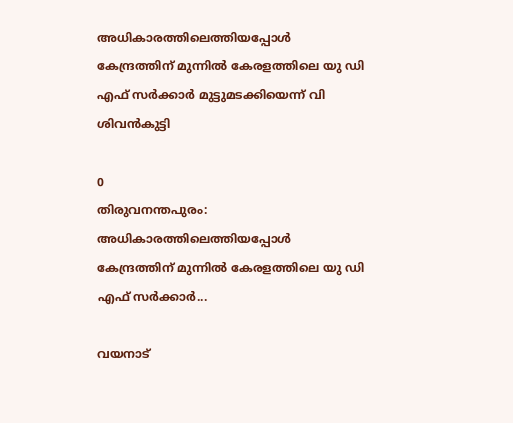അധികാരത്തിലെത്തിയപ്പോൾ കേന്ദ്രത്തിന് മുന്നിൽ കേരളത്തിലെ യു ഡി എഫ് സർക്കാർ മുട്ടുമടക്കിയെന്ന് വി ശിവൻകുട്ടി

0
തിരുവനന്തപുരം: അധികാരത്തിലെത്തിയപ്പോൾ കേന്ദ്രത്തിന് മുന്നിൽ കേരളത്തിലെ യു ഡി എഫ് സർക്കാർ...

വയനാട്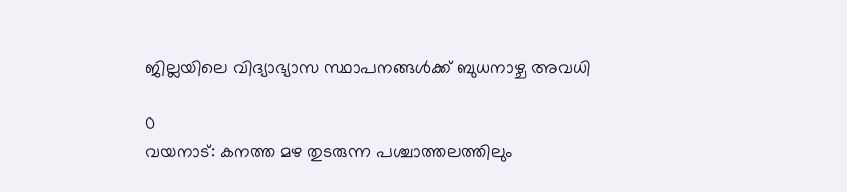ജില്ലയിലെ വിദ്യാഭ്യാസ സ്ഥാപനങ്ങൾക്ക് ബുധനാഴ്ച അവധി

0
വയനാട്: കനത്ത മഴ തുടരുന്ന പശ്ചാത്തലത്തിലും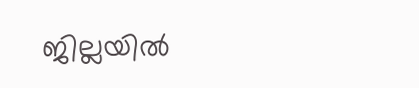ജില്ലയിൽ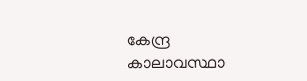കേന്ദ്ര കാലാവസ്ഥാ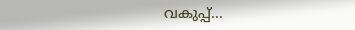വകുപ്പ്...